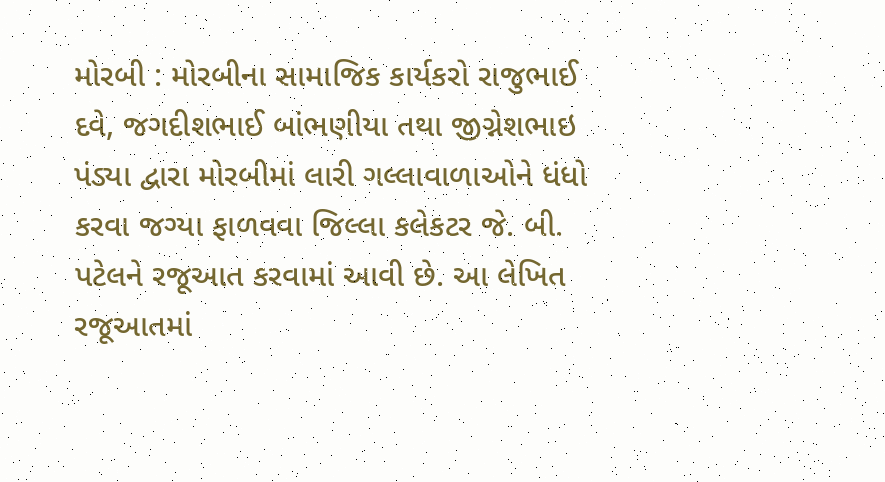મોરબી : મોરબીના સામાજિક કાર્યકરો રાજુભાઈ દવે, જગદીશભાઈ બાંભણીયા તથા જીગ્નેશભાઇ પંડ્યા દ્વારા મોરબીમાં લારી ગલ્લાવાળાઓને ધંધો કરવા જગ્યા ફાળવવા જિલ્લા કલેકટર જે. બી. પટેલને રજૂઆત કરવામાં આવી છે. આ લેખિત રજૂઆતમાં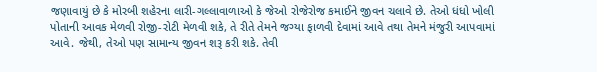જણાવાયું છે કે મોરબી શહેરના લારી-ગલ્લાવાળાઓ કે જેઓ રોજેરોજ કમાઈને જીવન ચલાવે છે. તેઓ ધંધો ખોલી પોતાની આવક મેળવી રોજી-રોટી મેળવી શકે, તે રીતે તેમને જગ્યા ફાળવી દેવામાં આવે તથા તેમને મંજુરી આપવામાં આવે. જેથી, તેઓ પણ સામાન્ય જીવન શરૂ કરી શકે. તેવી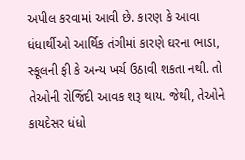અપીલ કરવામાં આવી છે. કારણ કે આવા ધંધાર્થીઓ આર્થિક તંગીમાં કારણે ઘરના ભાડા, સ્કૂલની ફી કે અન્ય ખર્ચ ઉઠાવી શકતા નથી. તો તેઓની રોજિંદી આવક શરૂ થાય. જેથી, તેઓને કાયદેસર ધંધો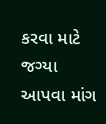કરવા માટે જગ્યા આપવા માંગ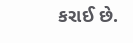કરાઈ છે.